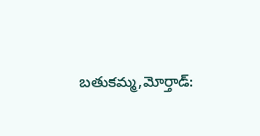బతుకమ్మ,మోర్తాడ్: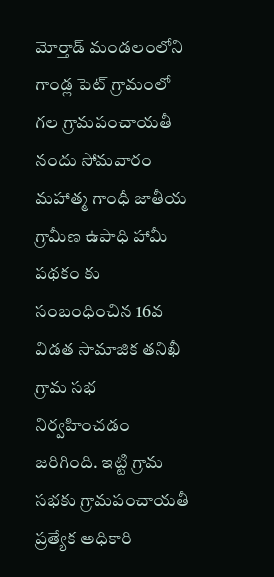మోర్తాడ్ మండలంలోని గాండ్ల పెట్ గ్రామంలో గల గ్రామపంచాయతీ నందు సోమవారం మహాత్మ గాంధీ జాతీయ గ్రామీణ ఉపాధి హామీ పథకం కు సంబంధించిన 16వ విడత సామాజిక తనిఖీ గ్రామ సభ నిర్వహించడం జరిగింది. ఇట్టి గ్రామ సభకు గ్రామపంచాయతీ ప్రత్యేక అధికారి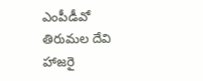ఎంపీడీవో తిరుమల దేవి హాజరై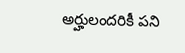అర్హులందరికీ పని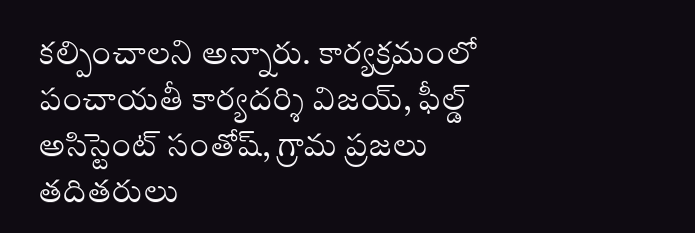కల్పించాలని అన్నారు. కార్యక్రమంలో పంచాయతీ కార్యదర్శి విజయ్, ఫీల్డ్ అసిస్టెంట్ సంతోష్, గ్రామ ప్రజలు తదితరులు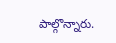పాల్గొన్నారు.